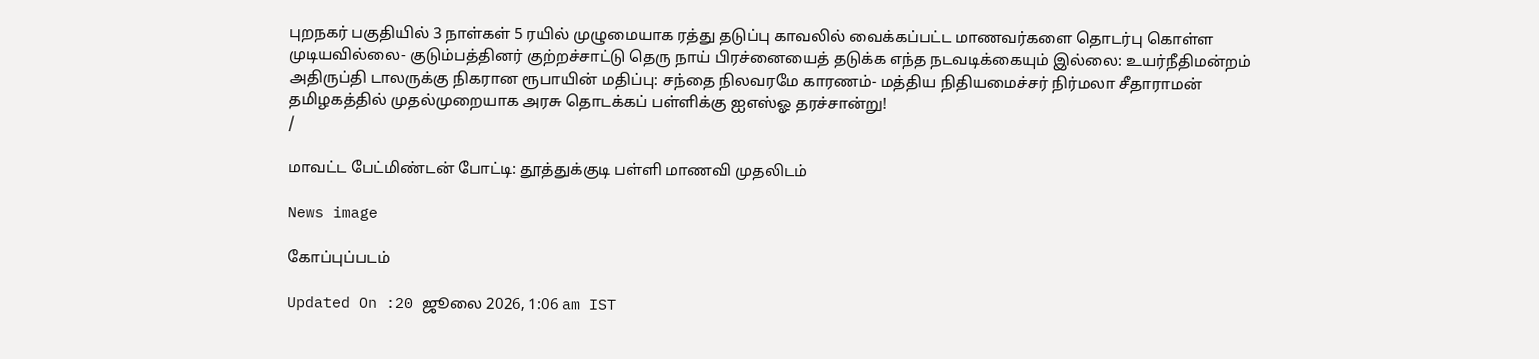புறநகர் பகுதியில் 3 நாள்கள் 5 ரயில் முழுமையாக ரத்து தடுப்பு காவலில் வைக்கப்பட்ட மாணவர்களை தொடர்பு கொள்ள முடியவில்லை- குடும்பத்தினர் குற்றச்சாட்டு தெரு நாய் பிரச்னையைத் தடுக்க எந்த நடவடிக்கையும் இல்லை: உயர்நீதிமன்றம் அதிருப்தி டாலருக்கு நிகரான ரூபாயின் மதிப்பு: சந்தை நிலவரமே காரணம்- மத்திய நிதியமைச்சர் நிர்மலா சீதாராமன் தமிழகத்தில் முதல்முறையாக அரசு தொடக்கப் பள்ளிக்கு ஐஎஸ்ஓ தரச்சான்று!
/

மாவட்ட பேட்மிண்டன் போட்டி: தூத்துக்குடி பள்ளி மாணவி முதலிடம்

News image

கோப்புப்படம்

Updated On :20 ஜூலை 2026, 1:06 am IST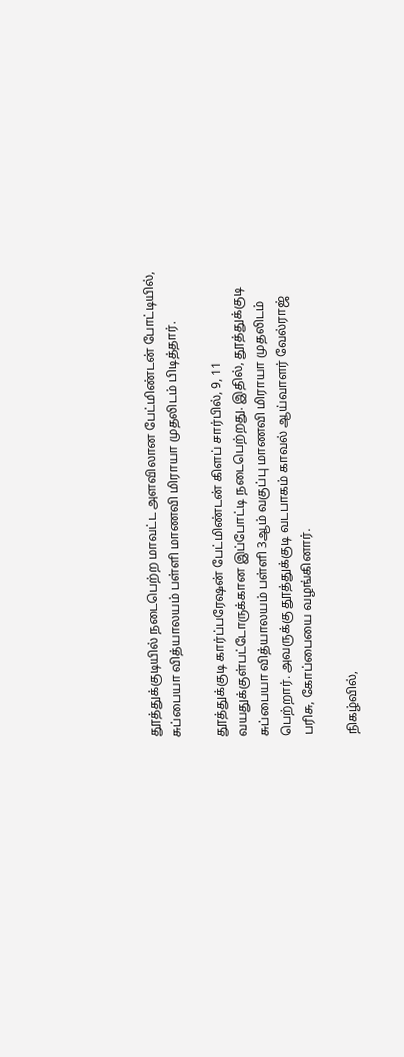தூத்துக்குடியில் நடைபெற்ற மாவட்ட அளவிலான பேட்மிண்டன் போட்டியில், சுப்பையா வித்யாலயம் பள்ளி மாணவி மிராயா முதலிடம் பிடித்தார்.

தூத்துக்குடி கார்ப்பரேஷன் பேட்மிண்டன் கிளப் சார்பில், 9, 11 வயதுக்குள்பட்டோருக்கான இப்போட்டி நடைபெற்றது. இதில், தூத்துக்குடி சுப்பையா வித்யாலயம் பள்ளி 3ஆம் வகுப்பு மாணவி மிராயா முதலிடம் பெற்றார். அவருக்கு தூத்துக்குடி வடபாகம் காவல் ஆய்வாளர் வேல்ராஜ் பரிசு, கோப்பையை வழங்கினார்.

நிகழ்வில்,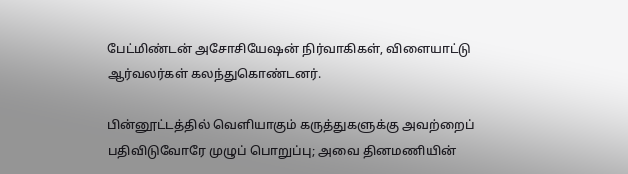பேட்மிண்டன் அசோசியேஷன் நிர்வாகிகள், விளையாட்டு ஆர்வலர்கள் கலந்துகொண்டனர்.

பின்னூட்டத்தில் வெளியாகும் கருத்துகளுக்கு அவற்றைப் பதிவிடுவோரே முழுப் பொறுப்பு; அவை தினமணியின்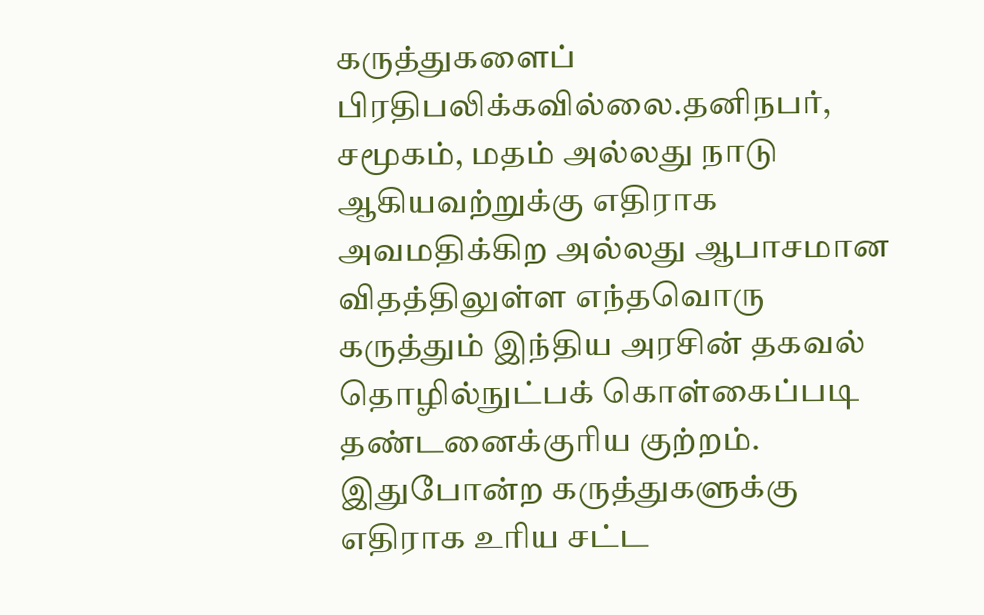கருத்துகளைப் பிரதிபலிக்கவில்லை.தனிநபர், சமூகம், மதம் அல்லது நாடு ஆகியவற்றுக்கு எதிராக அவமதிக்கிற அல்லது ஆபாசமான விதத்திலுள்ள எந்தவொரு கருத்தும் இந்திய அரசின் தகவல் தொழில்நுட்பக் கொள்கைப்படி தண்டனைக்குரிய குற்றம். இதுபோன்ற கருத்துகளுக்கு எதிராக உரிய சட்ட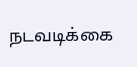நடவடிக்கை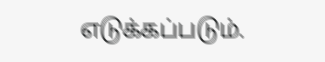எடுக்கப்படும்.